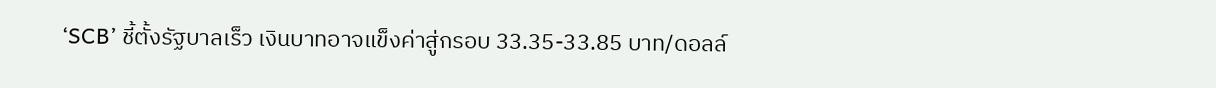‘SCB’ ชี้ตั้งรัฐบาลเร็ว เงินบาทอาจแข็งค่าสู่กรอบ 33.35-33.85 บาท/ดอลล์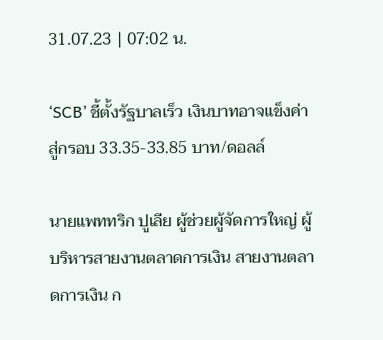31.07.23 | 07:02 น.

‘SCB’ ชี้ตั้งรัฐบาลเร็ว เงินบาทอาจแข็งค่าสู่กรอบ 33.35-33.85 บาท/ดอลล์

นายแพททริก ปูเลีย ผู้ช่วยผู้จัดการใหญ่ ผู้บริหารสายงานตลาดการเงิน สายงานตลาดการเงิน ก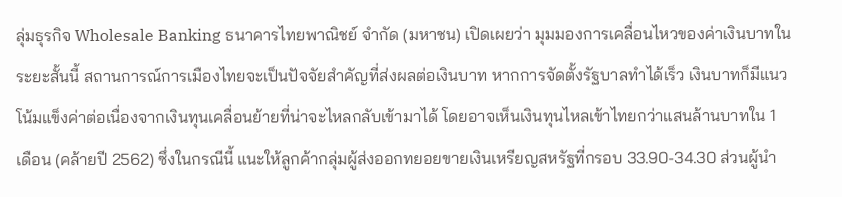ลุ่มธุรกิจ Wholesale Banking ธนาคารไทยพาณิชย์ จำกัด (มหาชน) เปิดเผยว่า มุมมองการเคลื่อนไหวของค่าเงินบาทในระยะสั้นนี้ สถานการณ์การเมืองไทยจะเป็นปัจจัยสำคัญที่ส่งผลต่อเงินบาท หากการจัดตั้งรัฐบาลทำได้เร็ว เงินบาทก็มีแนวโน้มแข็งค่าต่อเนื่องจากเงินทุนเคลื่อนย้ายที่น่าจะไหลกลับเข้ามาได้ โดยอาจเห็นเงินทุนไหลเข้าไทยกว่าแสนล้านบาทใน 1 เดือน (คล้ายปี 2562) ซึ่งในกรณีนี้ แนะให้ลูกค้ากลุ่มผู้ส่งออกทยอยขายเงินเหรียญสหรัฐที่กรอบ 33.90-34.30 ส่วนผู้นำ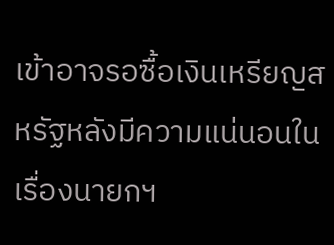เข้าอาจรอซื้อเงินเหรียญสหรัฐหลังมีความแน่นอนในเรื่องนายกฯ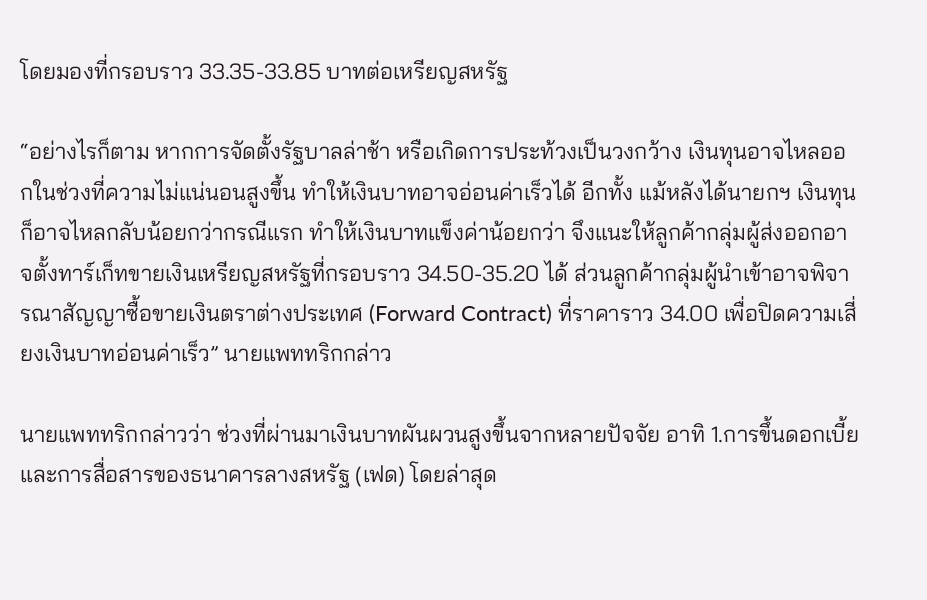โดยมองที่กรอบราว 33.35-33.85 บาทต่อเหรียญสหรัฐ

“อย่างไรก็ตาม หากการจัดตั้งรัฐบาลล่าช้า หรือเกิดการประท้วงเป็นวงกว้าง เงินทุนอาจไหลออกในช่วงที่ความไม่แน่นอนสูงขึ้น ทำให้เงินบาทอาจอ่อนค่าเร็วได้ อีกทั้ง แม้หลังได้นายกฯ เงินทุนก็อาจไหลกลับน้อยกว่ากรณีแรก ทำให้เงินบาทแข็งค่าน้อยกว่า จึงแนะให้ลูกค้ากลุ่มผู้ส่งออกอาจตั้งทาร์เก็ทขายเงินเหรียญสหรัฐที่กรอบราว 34.50-35.20 ได้ ส่วนลูกค้ากลุ่มผู้นำเข้าอาจพิจารณาสัญญาซื้อขายเงินตราต่างประเทศ (Forward Contract) ที่ราคาราว 34.00 เพื่อปิดความเสี่ยงเงินบาทอ่อนค่าเร็ว” นายแพททริกกล่าว

นายแพททริกกล่าวว่า ช่วงที่ผ่านมาเงินบาทผันผวนสูงขึ้นจากหลายปัจจัย อาทิ 1.การขึ้นดอกเบี้ยและการสื่อสารของธนาคารลางสหรัฐ (เฟด) โดยล่าสุด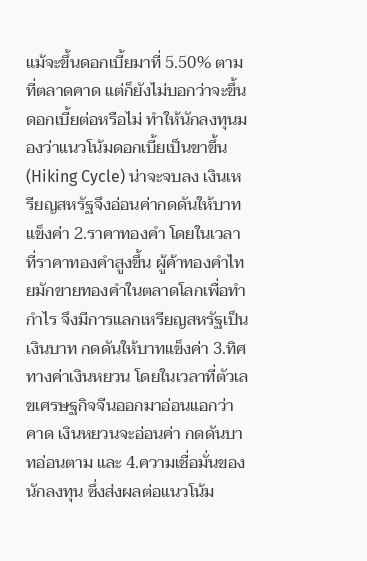แม้จะขึ้นดอกเบี้ยมาที่ 5.50% ตามที่ตลาดคาด แต่ก็ยังไม่บอกว่าจะขึ้นดอกเบี้ยต่อหรือไม่ ทำให้นักลงทุนมองว่าแนวโน้มดอกเบี้ยเป็นขาขึ้น (Hiking Cycle) น่าจะจบลง เงินเหรียญสหรัฐจึงอ่อนค่ากดดันให้บาทแข็งค่า 2.ราคาทองคำ โดยในเวลาที่ราคาทองคำสูงขึ้น ผู้ค้าทองคำไทยมักขายทองคำในตลาดโลกเพื่อทำกำไร จึงมีการแลกเหรียญสหรัฐเป็นเงินบาท กดดันให้บาทแข็งค่า 3.ทิศทางค่าเงินหยวน โดยในเวลาที่ตัวเลขเศรษฐกิจจีนออกมาอ่อนแอกว่าคาด เงินหยวนจะอ่อนค่า กดดันบาทอ่อนตาม และ 4.ความเชื่อมั่นของนักลงทุน ซึ่งส่งผลต่อแนวโน้ม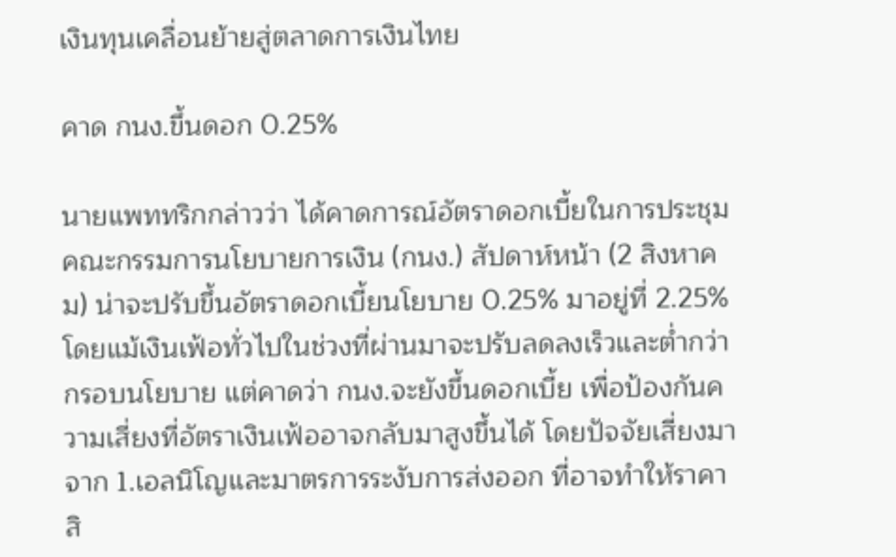เงินทุนเคลื่อนย้ายสู่ตลาดการเงินไทย

คาด กนง.ขึ้นดอก 0.25%

นายแพททริกกล่าวว่า ได้คาดการณ์อัตราดอกเบี้ยในการประชุมคณะกรรมการนโยบายการเงิน (กนง.) สัปดาห์หน้า (2 สิงหาคม) น่าจะปรับขึ้นอัตราดอกเบี้ยนโยบาย 0.25% มาอยู่ที่ 2.25% โดยแม้เงินเฟ้อทั่วไปในช่วงที่ผ่านมาจะปรับลดลงเร็วและต่ำกว่ากรอบนโยบาย แต่คาดว่า กนง.จะยังขึ้นดอกเบี้ย เพื่อป้องกันความเสี่ยงที่อัตราเงินเฟ้ออาจกลับมาสูงขึ้นได้ โดยปัจจัยเสี่ยงมาจาก 1.เอลนิโญและมาตรการระงับการส่งออก ที่อาจทำให้ราคาสิ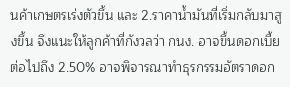นค้าเกษตรเร่งตัวขึ้น และ 2.ราคาน้ำมันที่เริ่มกลับมาสูงขึ้น จึงแนะให้ลูกค้าที่กังวลว่า กนง. อาจขึ้นดอกเบี้ยต่อไปถึง 2.50% อาจพิจารณาทำธุรกรรมอัตราดอก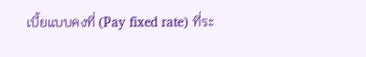เบี้ยแบบคงที่ (Pay fixed rate) ที่ระ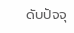ดับปัจจุ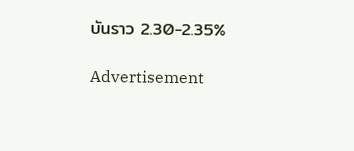บันราว 2.30-2.35%

Advertisement